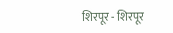शिरपूर - शिरपूर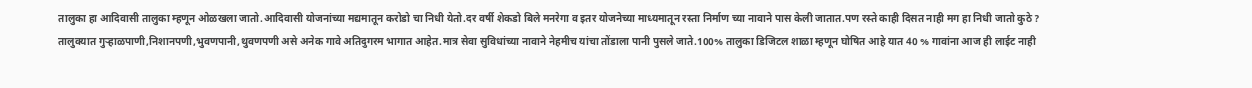तालुका हा आदिवासी तालुका म्हणून ओळखला जातो.आदिवासी योजनांच्या मद्यमातून करोडो चा निधी येतो.दर वर्षी शेकडो बिले मनरेगा व इतर योजनेच्या माध्यमातून रस्ता निर्माण च्या नावाने पास केली जातात.पण रस्ते काही दिसत नाही मग हा निधी जातो कुठे ?
तालुक्यात गुऱ्हाळपाणी,निशानपणी,भुवणपानी,थुवणपणी असे अनेक गावे अतिदुगरम भागात आहेत.मात्र सेवा सुविधांच्या नावाने नेहमीच यांचा तोंडाला पानी पुसले जाते.100% तालुका डिजिटल शाळा म्हणून घोषित आहे यात 40 % गावांना आज ही लाईट नाही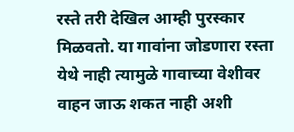रस्ते तरी देखिल आम्ही पुरस्कार मिळवतो. या गावांना जोडणारा रस्ता येथे नाही त्यामुळे गावाच्या वेशीवर वाहन जाऊ शकत नाही अशी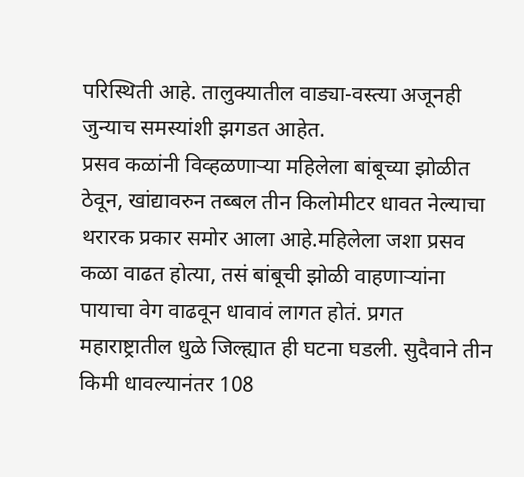परिस्थिती आहे. तालुक्यातील वाड्या-वस्त्या अजूनही जुन्याच समस्यांशी झगडत आहेत.
प्रसव कळांनी विव्हळणाऱ्या महिलेला बांबूच्या झोळीत ठेवून, खांद्यावरुन तब्बल तीन किलोमीटर धावत नेल्याचा थरारक प्रकार समोर आला आहे.महिलेला जशा प्रसव कळा वाढत होत्या, तसं बांबूची झोळी वाहणाऱ्यांना पायाचा वेग वाढवून धावावं लागत होतं. प्रगत महाराष्ट्रातील धुळे जिल्ह्यात ही घटना घडली. सुदैवाने तीन किमी धावल्यानंतर 108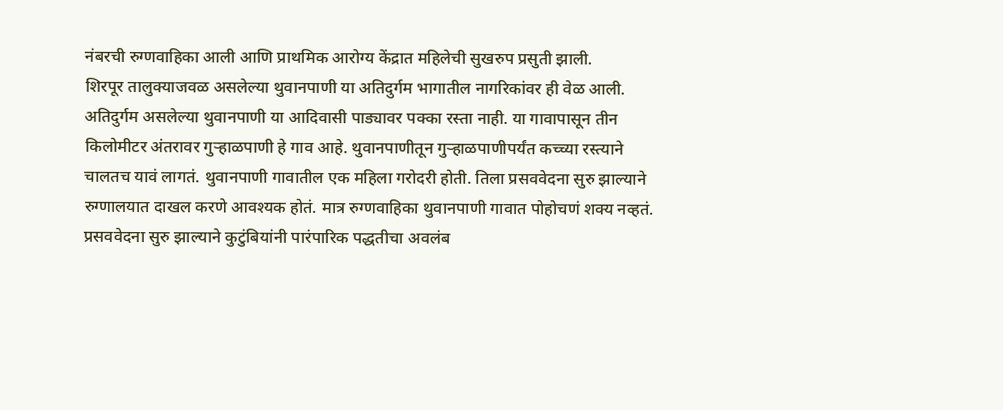नंबरची रुग्णवाहिका आली आणि प्राथमिक आरोग्य केंद्रात महिलेची सुखरुप प्रसुती झाली.
शिरपूर तालुक्याजवळ असलेल्या थुवानपाणी या अतिदुर्गम भागातील नागरिकांवर ही वेळ आली. अतिदुर्गम असलेल्या थुवानपाणी या आदिवासी पाड्यावर पक्का रस्ता नाही. या गावापासून तीन किलोमीटर अंतरावर गुऱ्हाळपाणी हे गाव आहे. थुवानपाणीतून गुऱ्हाळपाणीपर्यंत कच्च्या रस्त्याने चालतच यावं लागतं. थुवानपाणी गावातील एक महिला गरोदरी होती. तिला प्रसववेदना सुरु झाल्याने रुग्णालयात दाखल करणे आवश्यक होतं. मात्र रुग्णवाहिका थुवानपाणी गावात पोहोचणं शक्य नव्हतं.
प्रसववेदना सुरु झाल्याने कुटुंबियांनी पारंपारिक पद्धतीचा अवलंब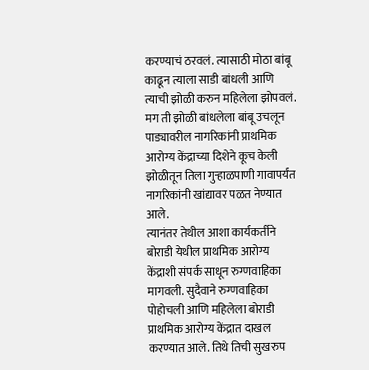करण्याचं ठरवलं. त्यासाठी मोठा बांबू काढून त्याला साडी बांधली आणि त्याची झोळी करुन महिलेला झोपवलं. मग ती झोळी बांधलेला बांबू उचलून पाड्यावरील नागरिकांनी प्राथमिक आरोग्य केंद्राच्या दिशेने कूच केली झोळीतून तिला गुऱ्हाळपाणी गावापर्यंत नागरिकांनी खांद्यावर पळत नेण्यात आले.
त्यानंतर तेथील आशा कार्यकर्तीने बोराडी येथील प्राथमिक आरोग्य केंद्राशी संपर्क साधून रुग्णवाहिका मागवली. सुदैवाने रुग्णवाहिका पोहोचली आणि महिलेला बोराडी प्राथमिक आरोग्य केंद्रात दाखल करण्यात आले. तिथे तिची सुखरुप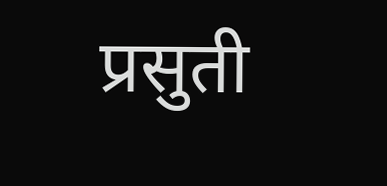प्रसुती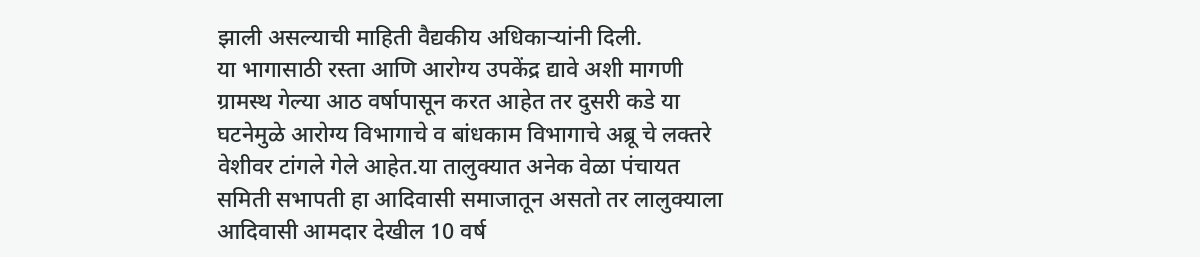झाली असल्याची माहिती वैद्यकीय अधिकाऱ्यांनी दिली.
या भागासाठी रस्ता आणि आरोग्य उपकेंद्र द्यावे अशी मागणी ग्रामस्थ गेल्या आठ वर्षापासून करत आहेत तर दुसरी कडे या घटनेमुळे आरोग्य विभागाचे व बांधकाम विभागाचे अब्रू चे लक्तरे वेशीवर टांगले गेले आहेत.या तालुक्यात अनेक वेळा पंचायत समिती सभापती हा आदिवासी समाजातून असतो तर लालुक्याला आदिवासी आमदार देखील 10 वर्ष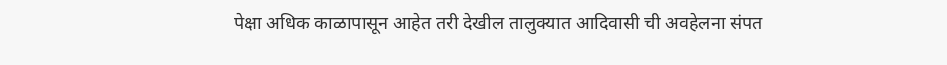पेक्षा अधिक काळापासून आहेत तरी देखील तालुक्यात आदिवासी ची अवहेलना संपत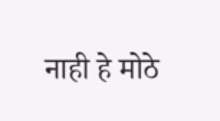नाही हे मोठे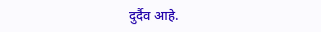दुर्दैव आहे.